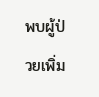พบผู้ป่วยเพิ่ม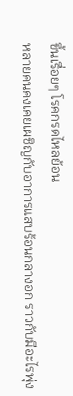ขึ้นเรื่อยๆ โรคกรดไหลย้อน
หลายคนคงเคยเผชิญกับอาการแสบร้อนกลางอก ราวกับมีอะไรพุ่ง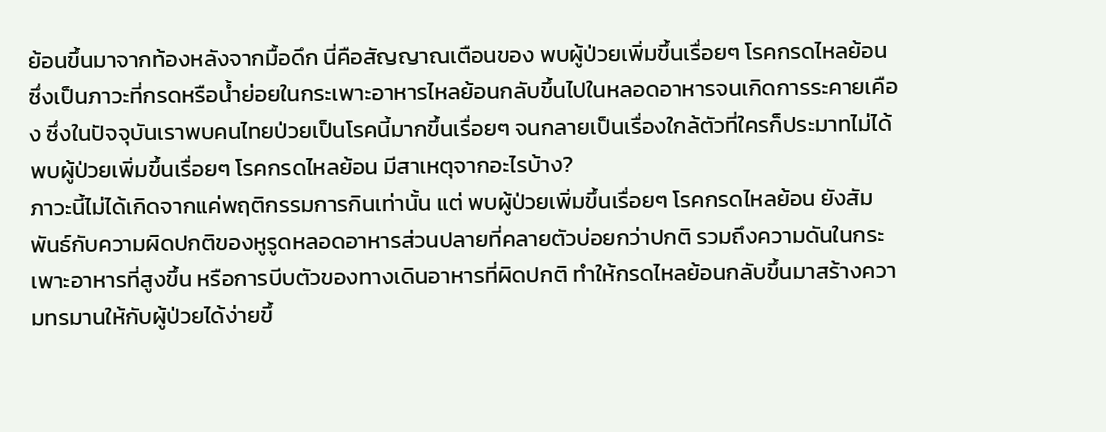ย้อนขึ้นมาจากท้องหลังจากมื้อดึก นี่คือสัญญาณเตือนของ พบผู้ป่วยเพิ่มขึ้นเรื่อยๆ โรคกรดไหลย้อน ซึ่งเป็นภาวะที่กรดหรือน้ำย่อยในกระเพาะอาหารไหลย้อนกลับขึ้นไปในหลอดอาหารจนเกิดการระคายเคือง ซึ่งในปัจจุบันเราพบคนไทยป่วยเป็นโรคนี้มากขึ้นเรื่อยๆ จนกลายเป็นเรื่องใกล้ตัวที่ใครก็ประมาทไม่ได้
พบผู้ป่วยเพิ่มขึ้นเรื่อยๆ โรคกรดไหลย้อน มีสาเหตุจากอะไรบ้าง?
ภาวะนี้ไม่ได้เกิดจากแค่พฤติกรรมการกินเท่านั้น แต่ พบผู้ป่วยเพิ่มขึ้นเรื่อยๆ โรคกรดไหลย้อน ยังสัมพันธ์กับความผิดปกติของหูรูดหลอดอาหารส่วนปลายที่คลายตัวบ่อยกว่าปกติ รวมถึงความดันในกระเพาะอาหารที่สูงขึ้น หรือการบีบตัวของทางเดินอาหารที่ผิดปกติ ทำให้กรดไหลย้อนกลับขึ้นมาสร้างความทรมานให้กับผู้ป่วยได้ง่ายขึ้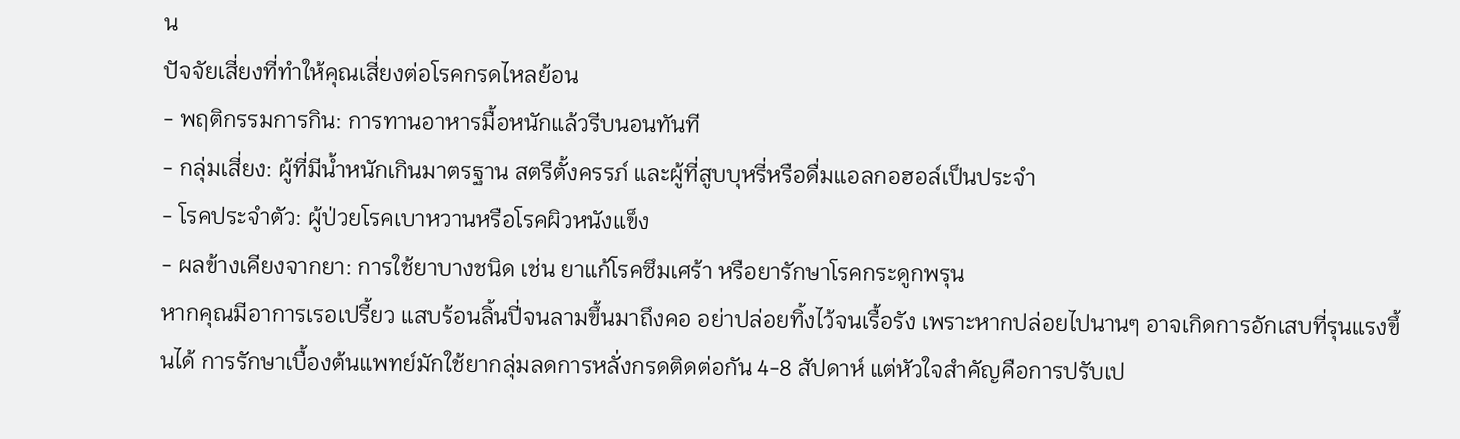น
ปัจจัยเสี่ยงที่ทำให้คุณเสี่ยงต่อโรคกรดไหลย้อน
- พฤติกรรมการกิน: การทานอาหารมื้อหนักแล้วรีบนอนทันที
- กลุ่มเสี่ยง: ผู้ที่มีน้ำหนักเกินมาตรฐาน สตรีตั้งครรภ์ และผู้ที่สูบบุหรี่หรือดื่มแอลกอฮอล์เป็นประจำ
- โรคประจำตัว: ผู้ป่วยโรคเบาหวานหรือโรคผิวหนังแข็ง
- ผลข้างเคียงจากยา: การใช้ยาบางชนิด เช่น ยาแก้โรคซึมเศร้า หรือยารักษาโรคกระดูกพรุน
หากคุณมีอาการเรอเปรี้ยว แสบร้อนลิ้นปี่จนลามขึ้นมาถึงคอ อย่าปล่อยทิ้งไว้จนเรื้อรัง เพราะหากปล่อยไปนานๆ อาจเกิดการอักเสบที่รุนแรงขึ้นได้ การรักษาเบื้องต้นแพทย์มักใช้ยากลุ่มลดการหลั่งกรดติดต่อกัน 4-8 สัปดาห์ แต่หัวใจสำคัญคือการปรับเป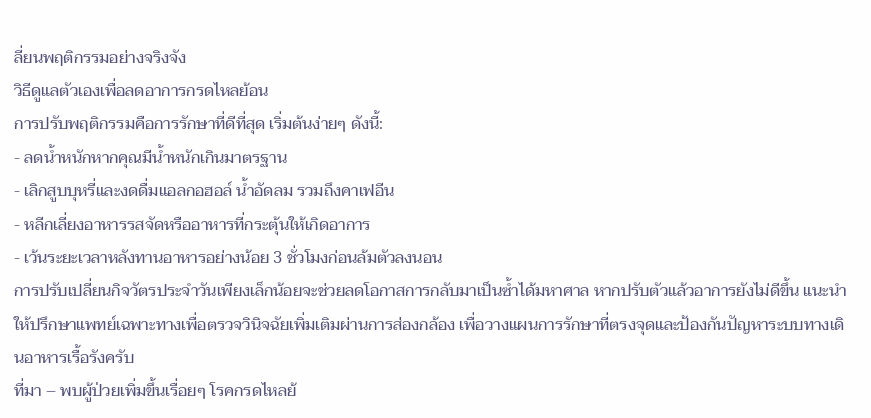ลี่ยนพฤติกรรมอย่างจริงจัง
วิธีดูแลตัวเองเพื่อลดอาการกรดไหลย้อน
การปรับพฤติกรรมคือการรักษาที่ดีที่สุด เริ่มต้นง่ายๆ ดังนี้:
- ลดน้ำหนักหากคุณมีน้ำหนักเกินมาตรฐาน
- เลิกสูบบุหรี่และงดดื่มแอลกอฮอล์ น้ำอัดลม รวมถึงคาเฟอีน
- หลีกเลี่ยงอาหารรสจัดหรืออาหารที่กระตุ้นให้เกิดอาการ
- เว้นระยะเวลาหลังทานอาหารอย่างน้อย 3 ชั่วโมงก่อนล้มตัวลงนอน
การปรับเปลี่ยนกิจวัตรประจำวันเพียงเล็กน้อยจะช่วยลดโอกาสการกลับมาเป็นซ้ำได้มหาศาล หากปรับตัวแล้วอาการยังไม่ดีขึ้น แนะนำให้ปรึกษาแพทย์เฉพาะทางเพื่อตรวจวินิจฉัยเพิ่มเติมผ่านการส่องกล้อง เพื่อวางแผนการรักษาที่ตรงจุดและป้องกันปัญหาระบบทางเดินอาหารเรื้อรังครับ
ที่มา – พบผู้ป่วยเพิ่มขึ้นเรื่อยๆ โรคกรดไหลย้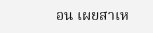อน เผยสาเห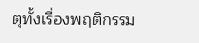ตุทั้งเรื่องพฤติกรรม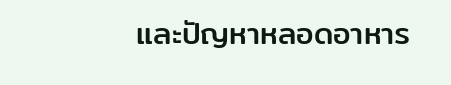และปัญหาหลอดอาหาร